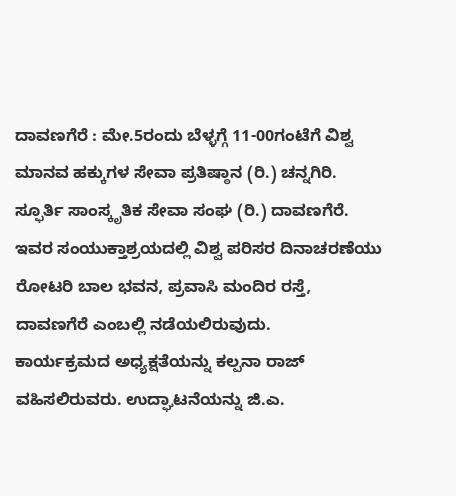ದಾವಣಗೆರೆ : ಮೇ.5ರಂದು ಬೆಳ್ಳಗ್ಗೆ 11-00ಗಂಟೆಗೆ ವಿಶ್ವ ಮಾನವ ಹಕ್ಕುಗಳ ಸೇವಾ ಪ್ರತಿಷ್ಠಾನ (ರಿ.) ಚನ್ನಗಿರಿ. ಸ್ಫೂರ್ತಿ ಸಾಂಸ್ಕೃತಿಕ ಸೇವಾ ಸಂಘ (ರಿ.) ದಾವಣಗೆರೆ. ಇವರ ಸಂಯುಕ್ತಾಶ್ರಯದಲ್ಲಿ ವಿಶ್ವ ಪರಿಸರ ದಿನಾಚರಣೆಯು ರೋಟರಿ ಬಾಲ ಭವನ, ಪ್ರವಾಸಿ ಮಂದಿರ ರಸ್ತೆ, ದಾವಣಗೆರೆ ಎಂಬಲ್ಲಿ ನಡೆಯಲಿರುವುದು.
ಕಾರ್ಯಕ್ರಮದ ಅಧ್ಯಕ್ಷತೆಯನ್ನು ಕಲ್ಪನಾ ರಾಜ್ ವಹಿಸಲಿರುವರು. ಉದ್ಘಾಟನೆಯನ್ನು ಜಿ.ಎ.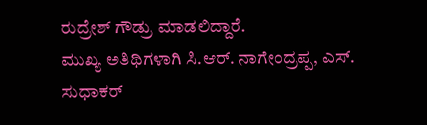ರುದ್ರೇಶ್ ಗೌಡ್ರು ಮಾಡಲಿದ್ದಾರೆ.
ಮುಖ್ಯ ಅತಿಥಿಗಳಾಗಿ ಸಿ.ಆರ್. ನಾಗೇಂದ್ರಪ್ಪ, ಎಸ್. ಸುಧಾಕರ್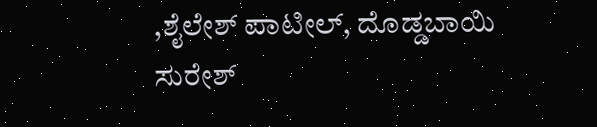,ಶೈಲೇಶ್ ಪಾಟೀಲ್, ದೊಡ್ಡಬಾಯಿ ಸುರೇಶ್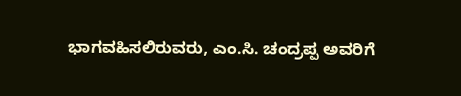ಭಾಗವಹಿಸಲಿರುವರು, ಎಂ.ಸಿ. ಚಂದ್ರಪ್ಪ ಅವರಿಗೆ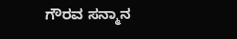ಗೌರವ ಸನ್ಮಾನ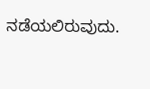ನಡೆಯಲಿರುವುದು.